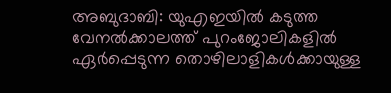അബുദാബി: യുഎഇയിൽ കടുത്ത വേനൽക്കാലത്ത് പുറംജോലികളിൽ ഏർപ്പെടുന്ന തൊഴിലാളികൾക്കായുള്ള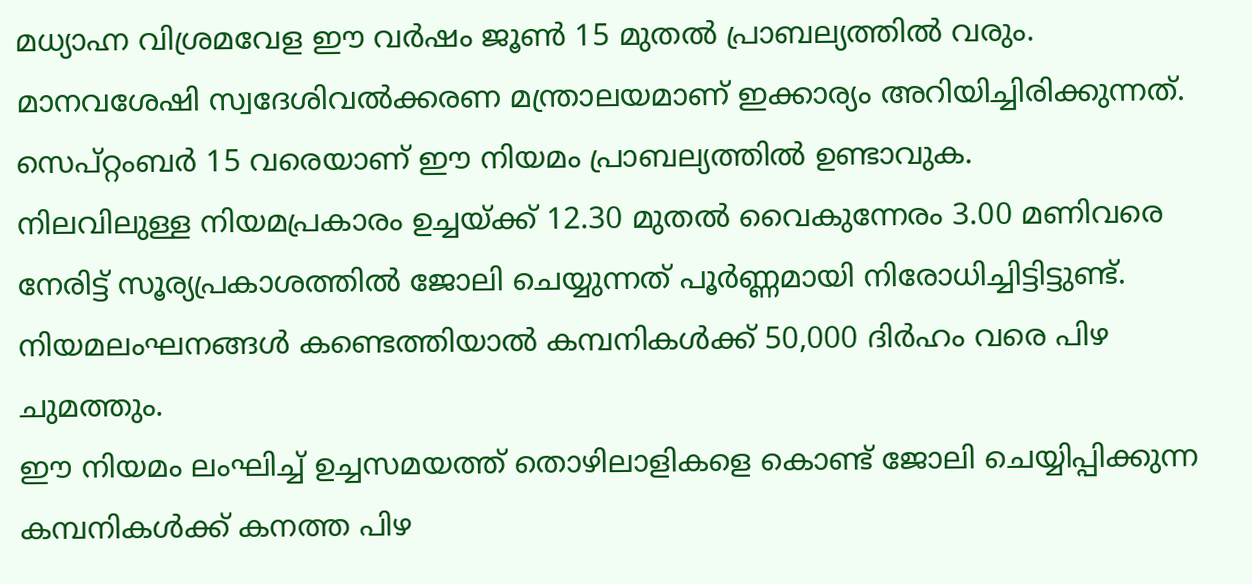മധ്യാഹ്ന വിശ്രമവേള ഈ വർഷം ജൂൺ 15 മുതൽ പ്രാബല്യത്തിൽ വരും. മാനവശേഷി സ്വദേശിവൽക്കരണ മന്ത്രാലയമാണ് ഇക്കാര്യം അറിയിച്ചിരിക്കുന്നത്. സെപ്റ്റംബർ 15 വരെയാണ് ഈ നിയമം പ്രാബല്യത്തിൽ ഉണ്ടാവുക.
നിലവിലുള്ള നിയമപ്രകാരം ഉച്ചയ്ക്ക് 12.30 മുതൽ വൈകുന്നേരം 3.00 മണിവരെ നേരിട്ട് സൂര്യപ്രകാശത്തിൽ ജോലി ചെയ്യുന്നത് പൂർണ്ണമായി നിരോധിച്ചിട്ടിട്ടുണ്ട്. നിയമലംഘനങ്ങൾ കണ്ടെത്തിയാൽ കമ്പനികൾക്ക് 50,000 ദിർഹം വരെ പിഴ ചുമത്തും.
ഈ നിയമം ലംഘിച്ച് ഉച്ചസമയത്ത് തൊഴിലാളികളെ കൊണ്ട് ജോലി ചെയ്യിപ്പിക്കുന്ന കമ്പനികൾക്ക് കനത്ത പിഴ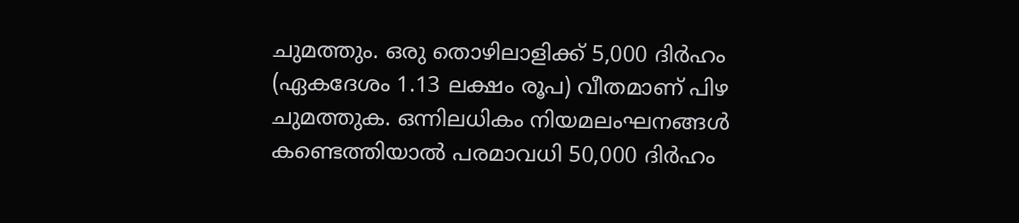ചുമത്തും. ഒരു തൊഴിലാളിക്ക് 5,000 ദിർഹം (ഏകദേശം 1.13 ലക്ഷം രൂപ) വീതമാണ് പിഴ ചുമത്തുക. ഒന്നിലധികം നിയമലംഘനങ്ങൾ കണ്ടെത്തിയാൽ പരമാവധി 50,000 ദിർഹം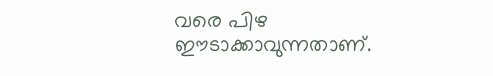വരെ പിഴ ഈടാക്കാവുന്നതാണ്.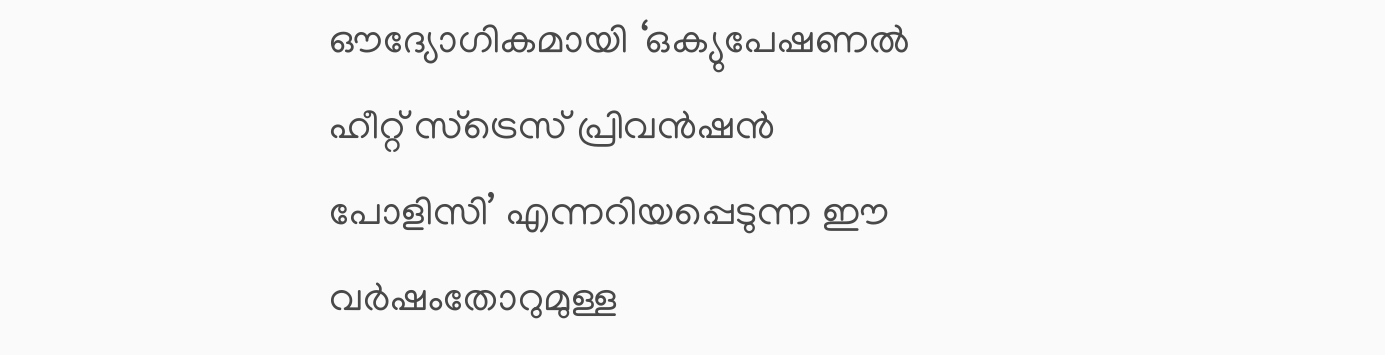ഔദ്യോഗികമായി ‘ഒക്യുപേഷണൽ ഹീറ്റ് സ്ട്രെസ് പ്രിവൻഷൻ പോളിസി’ എന്നറിയപ്പെടുന്ന ഈ വർഷംതോറുമുള്ള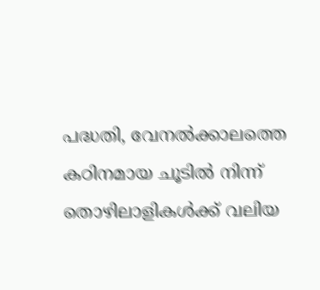പദ്ധതി, വേനൽക്കാലത്തെ കഠിനമായ ചൂടിൽ നിന്ന് തൊഴിലാളികൾക്ക് വലിയ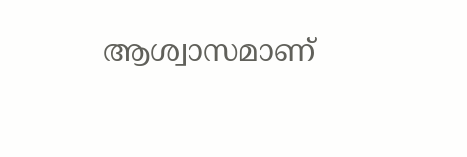ആശ്വാസമാണ്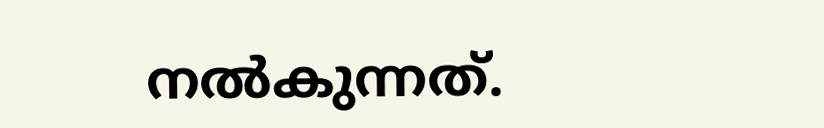നൽകുന്നത്.